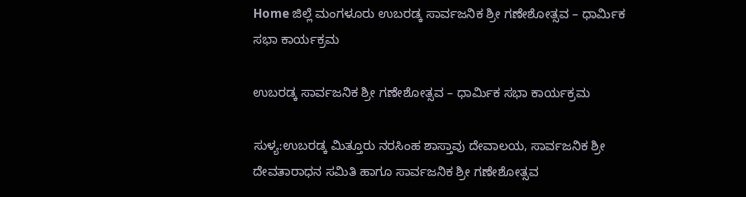Home ಜಿಲ್ಲೆ ಮಂಗಳೂರು ಉಬರಡ್ಕ ಸಾರ್ವಜನಿಕ ಶ್ರೀ ಗಣೇಶೋತ್ಸವ – ಧಾರ್ಮಿಕ ಸಭಾ ಕಾರ್ಯಕ್ರಮ

ಉಬರಡ್ಕ ಸಾರ್ವಜನಿಕ ಶ್ರೀ ಗಣೇಶೋತ್ಸವ – ಧಾರ್ಮಿಕ ಸಭಾ ಕಾರ್ಯಕ್ರಮ

ಸುಳ್ಯ:ಉಬರಡ್ಕ ಮಿತ್ತೂರು ನರಸಿಂಹ ಶಾಸ್ತಾವು ದೇವಾಲಯ, ಸಾರ್ವಜನಿಕ ಶ್ರೀ ದೇವತಾರಾಧನ ಸಮಿತಿ ಹಾಗೂ ಸಾರ್ವಜನಿಕ ಶ್ರೀ ಗಣೇಶೋತ್ಸವ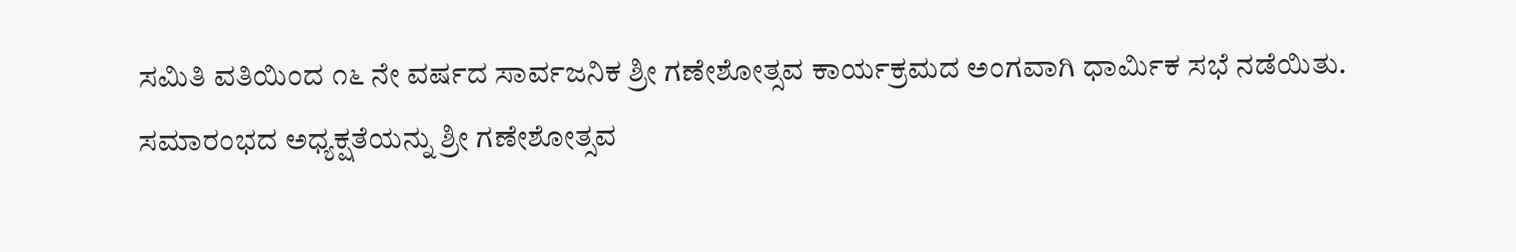ಸಮಿತಿ ವತಿಯಿಂದ ೧೬ ನೇ ವರ್ಷದ ಸಾರ್ವಜನಿಕ ಶ್ರೀ ಗಣೇಶೋತ್ಸವ ಕಾರ್ಯಕ್ರಮದ ಅಂಗವಾಗಿ ಧಾರ್ಮಿಕ ಸಭೆ ನಡೆಯಿತು.
ಸಮಾರಂಭದ ಅಧ್ಯಕ್ಷತೆಯನ್ನು ಶ್ರೀ ಗಣೇಶೋತ್ಸವ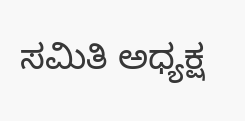ಸಮಿತಿ ಅಧ್ಯಕ್ಷ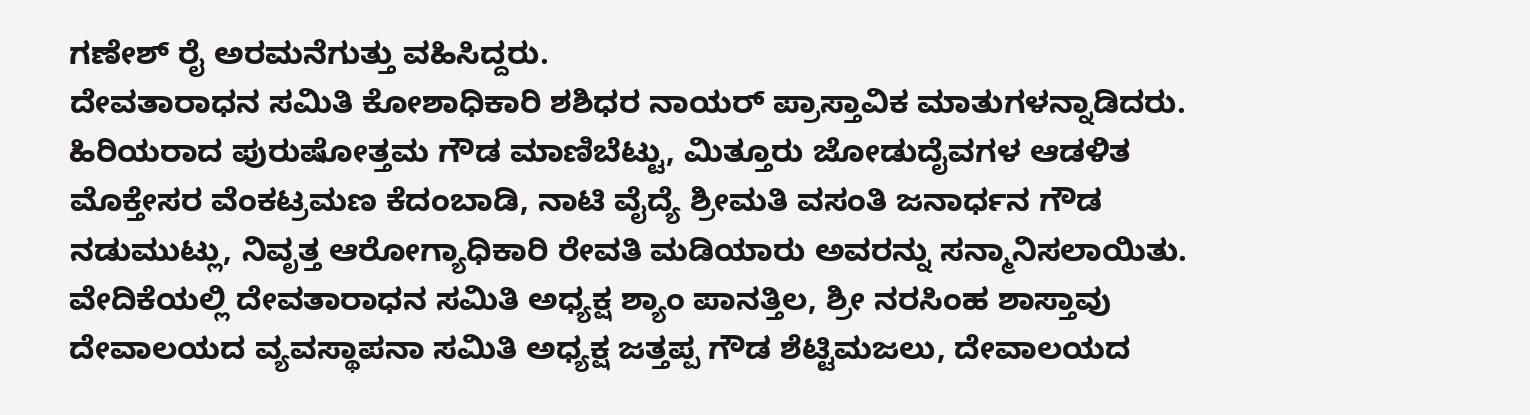ಗಣೇಶ್ ರೈ ಅರಮನೆಗುತ್ತು ವಹಿಸಿದ್ದರು.
ದೇವತಾರಾಧನ ಸಮಿತಿ ಕೋಶಾಧಿಕಾರಿ ಶಶಿಧರ ನಾಯರ್ ಪ್ರಾಸ್ತಾವಿಕ ಮಾತುಗಳನ್ನಾಡಿದರು. ಹಿರಿಯರಾದ ಪುರುಷೋತ್ತಮ ಗೌಡ ಮಾಣಿಬೆಟ್ಟು, ಮಿತ್ತೂರು ಜೋಡುದೈವಗಳ ಆಡಳಿತ ಮೊಕ್ತೇಸರ ವೆಂಕಟ್ರಮಣ ಕೆದಂಬಾಡಿ, ನಾಟಿ ವೈದ್ಯೆ ಶ್ರೀಮತಿ ವಸಂತಿ ಜನಾರ್ಧನ ಗೌಡ ನಡುಮುಟ್ಲು, ನಿವೃತ್ತ ಆರೋಗ್ಯಾಧಿಕಾರಿ ರೇವತಿ ಮಡಿಯಾರು ಅವರನ್ನು ಸನ್ಮಾನಿಸಲಾಯಿತು.
ವೇದಿಕೆಯಲ್ಲಿ ದೇವತಾರಾಧನ ಸಮಿತಿ ಅಧ್ಯಕ್ಷ ಶ್ಯಾಂ ಪಾನತ್ತಿಲ, ಶ್ರೀ ನರಸಿಂಹ ಶಾಸ್ತಾವು ದೇವಾಲಯದ ವ್ಯವಸ್ಥಾಪನಾ ಸಮಿತಿ ಅಧ್ಯಕ್ಷ ಜತ್ತಪ್ಪ ಗೌಡ ಶೆಟ್ಟಿಮಜಲು, ದೇವಾಲಯದ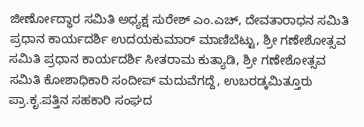ಜೀರ್ಣೋದ್ಧಾರ ಸಮಿತಿ ಅಧ್ಯಕ್ಷ ಸುರೇಶ್ ಎಂ.ಎಚ್, ದೇವತಾರಾಧನ ಸಮಿತಿ ಪ್ರಧಾನ ಕಾರ್ಯದರ್ಶಿ ಉದಯಕುಮಾರ್ ಮಾಣಿಬೆಟ್ಟು, ಶ್ರೀ ಗಣೇಶೋತ್ಸವ ಸಮಿತಿ ಪ್ರಧಾನ ಕಾರ್ಯದರ್ಶಿ ಸೀತರಾಮ ಕುತ್ಯಾಡಿ, ಶ್ರೀ ಗಣೇಶೋತ್ಸವ ಸಮಿತಿ ಕೋಶಾಧಿಕಾರಿ ಸಂದೀಪ್ ಮದುವೆಗದ್ದೆ, ಉಬರಡ್ಕಮಿತ್ತೂರು ಪ್ರಾ.ಕೃ.ಪತ್ತಿನ ಸಹಕಾರಿ ಸಂಘದ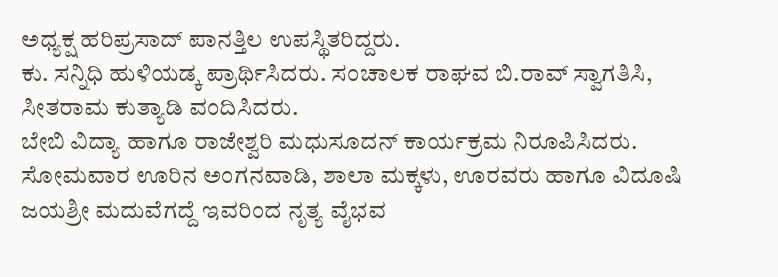ಅಧ್ಯಕ್ಷ ಹರಿಪ್ರಸಾದ್ ಪಾನತ್ತಿಲ ಉಪಸ್ಥಿತರಿದ್ದರು.
ಕು. ಸನ್ನಿಧಿ ಹುಳಿಯಡ್ಕ ಪ್ರಾರ್ಥಿಸಿದರು. ಸಂಚಾಲಕ ರಾಘವ ಬಿ.ರಾವ್ ಸ್ವಾಗತಿಸಿ, ಸೀತರಾಮ ಕುತ್ಯಾಡಿ ವಂದಿಸಿದರು.
ಬೇಬಿ ವಿದ್ಯಾ ಹಾಗೂ ರಾಜೇಶ್ವರಿ ಮಧುಸೂದನ್ ಕಾರ್ಯಕ್ರಮ ನಿರೂಪಿಸಿದರು.
ಸೋಮವಾರ ಊರಿನ ಅಂಗನವಾಡಿ, ಶಾಲಾ ಮಕ್ಕಳು, ಊರವರು ಹಾಗೂ ವಿದೂಷಿ ಜಯಶ್ರೀ ಮದುವೆಗದ್ದೆ ಇವರಿಂದ ನೃತ್ಯ ವೈಭವ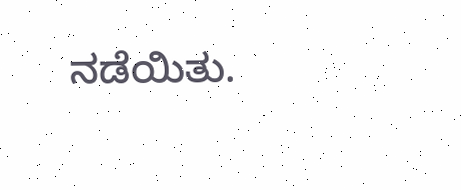ನಡೆಯಿತು.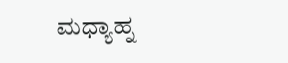ಮಧ್ಯಾಹ್ನ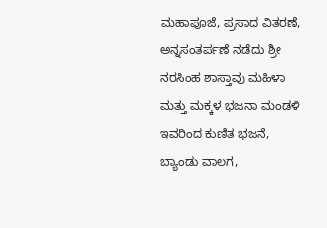ಮಹಾಪೂಜೆ, ಪ್ರಸಾದ ವಿತರಣೆ, ಅನ್ನಸಂತರ್ಪಣೆ ನಡೆದು ಶ್ರೀ ನರಸಿಂಹ ಶಾಸ್ತಾವು ಮಹಿಳಾ ಮತ್ತು ಮಕ್ಕಳ ಭಜನಾ ಮಂಡಳಿ ಇವರಿಂದ ಕುಣಿತ ಭಜನೆ, ಬ್ಯಾಂಡು ವಾಲಗ,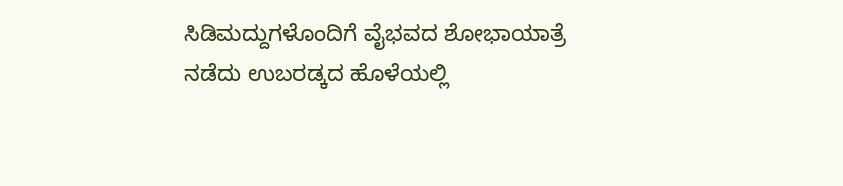ಸಿಡಿಮದ್ದುಗಳೊಂದಿಗೆ ವೈಭವದ ಶೋಭಾಯಾತ್ರೆ ನಡೆದು ಉಬರಡ್ಕದ ಹೊಳೆಯಲ್ಲಿ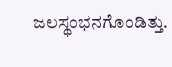ಜಲಸ್ಥಂಭನಗೊಂಡಿತ್ತು.